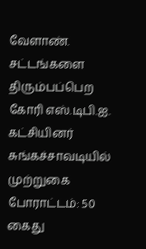வேளாண். சட்டங்களை திரும்பப்பெற கோரி எஸ்.டிபி.ஐ. கட்சியினர் சுங்கச்சாவடியில் முற்றுகை போராட்டம்: 50 கைது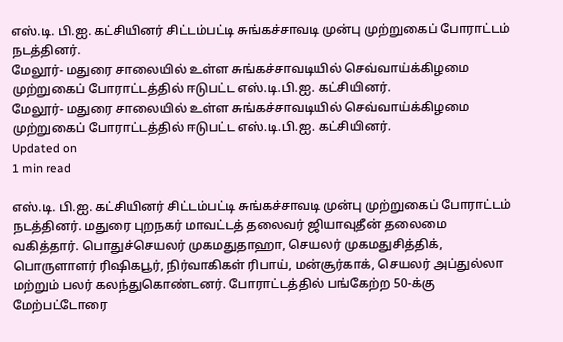எஸ்.டி. பி.ஐ. கட்சியினர் சிட்டம்பட்டி சுங்கச்சாவடி முன்பு முற்றுகைப் போராட்டம் நடத்தினர்.
மேலூர்- மதுரை சாலையில் உள்ள சுங்கச்சாவடியில் செவ்வாய்க்கிழமை முற்றுகைப் போராட்டத்தில் ஈடுபட்ட எஸ்.டி.பி.ஐ. கட்சியினர்.
மேலூர்- மதுரை சாலையில் உள்ள சுங்கச்சாவடியில் செவ்வாய்க்கிழமை முற்றுகைப் போராட்டத்தில் ஈடுபட்ட எஸ்.டி.பி.ஐ. கட்சியினர்.
Updated on
1 min read

எஸ்.டி. பி.ஐ. கட்சியினர் சிட்டம்பட்டி சுங்கச்சாவடி முன்பு முற்றுகைப் போராட்டம் நடத்தினர். மதுரை புறநகர் மாவட்டத் தலைவர் ஜியாவுதீன் தலைமை வகித்தார். பொதுச்செயலர் முகமதுதாஹா, செயலர் முகமதுசித்திக், பொருளாளர் ரிஷிகபூர், நிர்வாகிகள் ரிபாய், மன்சூர்காக், செயலர் அப்துல்லா மற்றும் பலர் கலந்துகொண்டனர். போராட்டத்தில் பங்கேற்ற 50-க்கு மேற்பட்டோரை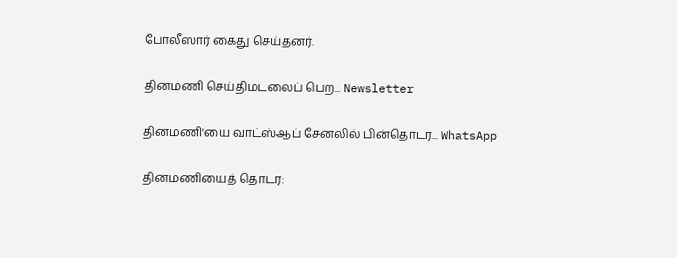போலீஸார் கைது செய்தனர்.

தினமணி செய்திமடலைப் பெற... Newsletter

தினமணி'யை வாட்ஸ்ஆப் சேனலில் பின்தொடர... WhatsApp

தினமணியைத் தொடர: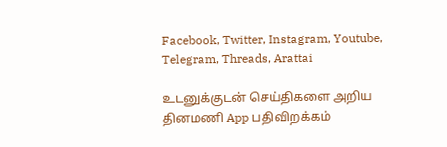Facebook, Twitter, Instagram, Youtube, Telegram, Threads, Arattai

உடனுக்குடன் செய்திகளை அறிய தினமணி App பதிவிறக்கம்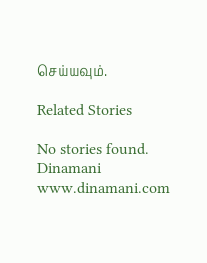செய்யவும்.

Related Stories

No stories found.
Dinamani
www.dinamani.com